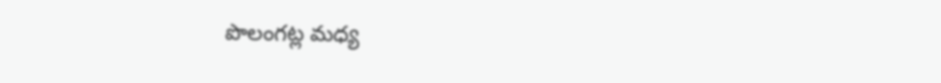పొలంగట్ల మధ్య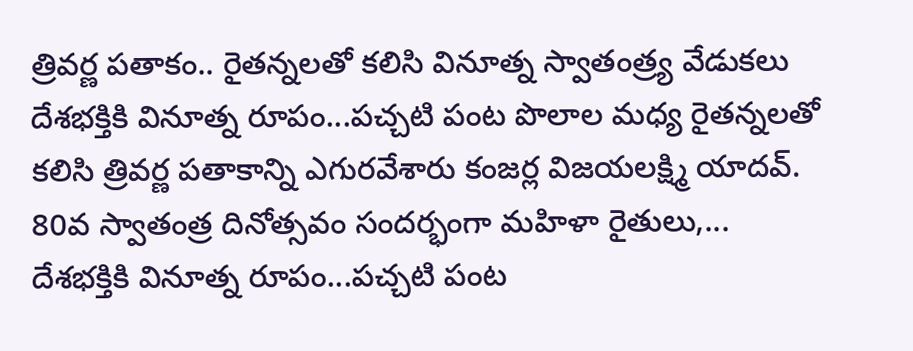త్రివర్ణ పతాకం.. రైతన్నలతో కలిసి వినూత్న స్వాతంత్ర్య వేడుకలు
దేశభక్తికి వినూత్న రూపం...పచ్చటి పంట పొలాల మధ్య రైతన్నలతో కలిసి త్రివర్ణ పతాకాన్ని ఎగురవేశారు కంజర్ల విజయలక్ష్మి యాదవ్. 80వ స్వాతంత్ర దినోత్సవం సందర్భంగా మహిళా రైతులు,...
దేశభక్తికి వినూత్న రూపం...పచ్చటి పంట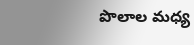పొలాల మధ్య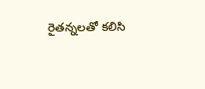రైతన్నలతో కలిసి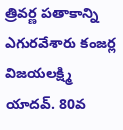త్రివర్ణ పతాకాన్ని ఎగురవేశారు కంజర్ల విజయలక్ష్మి యాదవ్. 80వ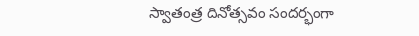స్వాతంత్ర దినోత్సవం సందర్భంగా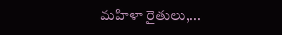మహిళా రైతులు,...